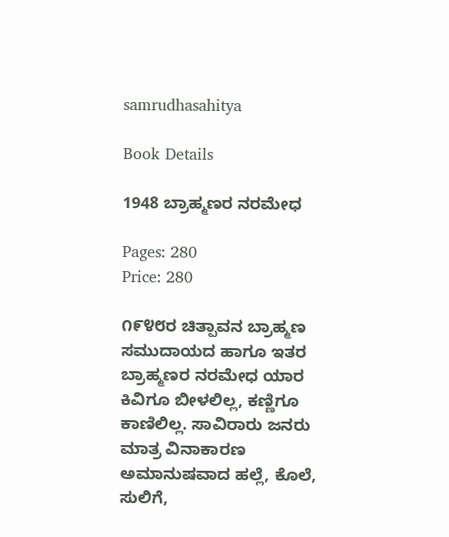samrudhasahitya

Book Details

1948 ಬ್ರಾಹ್ಮಣರ ನರಮೇಧ

Pages: 280
Price: 280

೧೯೪೮ರ ಚಿತ್ಪಾವನ ಬ್ರಾಹ್ಮಣ ಸಮುದಾಯದ ಹಾಗೂ ಇತರ ಬ್ರಾಹ್ಮಣರ ನರಮೇಧ ಯಾರ ಕಿವಿಗೂ ಬೀಳಲಿಲ್ಲ, ಕಣ್ಣಿಗೂ ಕಾಣಿಲಿಲ್ಲ. ಸಾವಿರಾರು ಜನರು ಮಾತ್ರ ವಿನಾಕಾರಣ ಅಮಾನುಷವಾದ ಹಲ್ಲೆ, ಕೊಲೆ, ಸುಲಿಗೆ,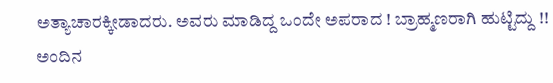ಅತ್ಯಾಚಾರಕ್ಕೀಡಾದರು. ಅವರು ಮಾಡಿದ್ದ ಒಂದೇ ಅಪರಾದ ! ಬ್ರಾಹ್ಮಣರಾಗಿ ಹುಟ್ಟಿದ್ದು !! ಅಂದಿನ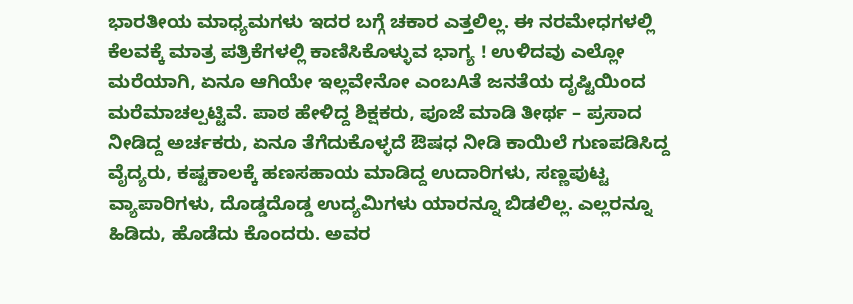ಭಾರತೀಯ ಮಾಧ್ಯಮಗಳು ಇದರ ಬಗ್ಗೆ ಚಕಾರ ಎತ್ತಲಿಲ್ಲ. ಈ ನರಮೇಧಗಳಲ್ಲಿ ಕೆಲವಕ್ಕೆ ಮಾತ್ರ ಪತ್ರಿಕೆಗಳಲ್ಲಿ ಕಾಣಿಸಿಕೊಳ್ಳುವ ಭಾಗ್ಯ ! ಉಳಿದವು ಎಲ್ಲೋ ಮರೆಯಾಗಿ, ಏನೂ ಆಗಿಯೇ ಇಲ್ಲವೇನೋ ಎಂಬAತೆ ಜನತೆಯ ದೃಷ್ಟಿಯಿಂದ ಮರೆಮಾಚಲ್ಪಟ್ಟಿವೆ. ಪಾಠ ಹೇಳಿದ್ದ ಶಿಕ್ಷಕರು, ಪೂಜೆ ಮಾಡಿ ತೀರ್ಥ – ಪ್ರಸಾದ ನೀಡಿದ್ದ ಅರ್ಚಕರು, ಏನೂ ತೆಗೆದುಕೊಳ್ಳದೆ ಔಷಧ ನೀಡಿ ಕಾಯಿಲೆ ಗುಣಪಡಿಸಿದ್ದ ವೈದ್ಯರು, ಕಷ್ಟಕಾಲಕ್ಕೆ ಹಣಸಹಾಯ ಮಾಡಿದ್ದ ಉದಾರಿಗಳು, ಸಣ್ಣಪುಟ್ಟ ವ್ಯಾಪಾರಿಗಳು, ದೊಡ್ಡದೊಡ್ಡ ಉದ್ಯಮಿಗಳು ಯಾರನ್ನೂ ಬಿಡಲಿಲ್ಲ. ಎಲ್ಲರನ್ನೂ ಹಿಡಿದು, ಹೊಡೆದು ಕೊಂದರು. ಅವರ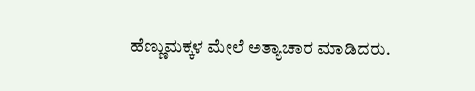ಹೆಣ್ಣುಮಕ್ಕಳ ಮೇಲೆ ಅತ್ಯಾಚಾರ ಮಾಡಿದರು.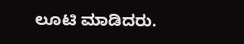ಲೂಟಿ ಮಾಡಿದರು.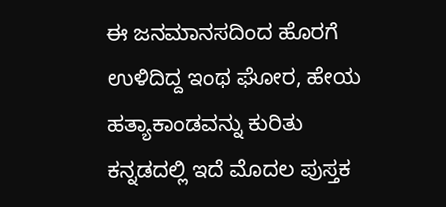ಈ ಜನಮಾನಸದಿಂದ ಹೊರಗೆ ಉಳಿದಿದ್ದ ಇಂಥ ಘೋರ, ಹೇಯ ಹತ್ಯಾಕಾಂಡವನ್ನು ಕುರಿತು ಕನ್ನಡದಲ್ಲಿ ಇದೆ ಮೊದಲ ಪುಸ್ತಕ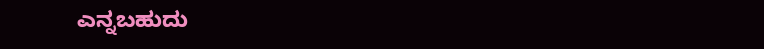ಎನ್ನಬಹುದು